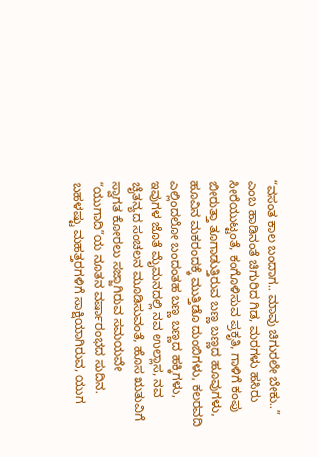“ವಸಂತ ಕಾಲ ಬಂದಾಗ.. ಮಾವು ಚಿಗುರಲೇ ಬೇಕು..” ಎಂಬ ಹಾಡಿನಂತೆ ಚಿಗುರಿದ ಗಿಡ, ಮರಗಳು ಹಸಿರು ಸೀರೆಯುಟ್ಟಂತೆ, ಕಂಗೊಳಿಸುವ ಪ್ರಕೃತಿ, ಗಾಳಿಗೆ ಕಂಪು ಬೀರುತ್ತಾ ತೂಗಾಡುತ್ತಿರುವ ಬಣ್ಣ ಬಣ್ಣದ ಹೂವುಗಳು, ಹೂವಿನ ಮಕರಂದಕ್ಕೆ ಮುತ್ತಿಡೊ ದುಂಬಿಗಳು, ಕಲರವದಿ ಎಲ್ಲಿಂದಲೋ ಬಂದಂತಹ ಬಣ್ಣ ಬಣ್ಣದ ಹಕ್ಕಿಗಳು, ಇವುಗಳ ಜೊತೆ ಮೈಮನದಲ್ಲಿ ನವ ಉಲ್ಲಾಸ, ನವ ಚೈತನ್ಯದ ಸಂಚಲನ ಮೂಡಿಸುವಂತೆ, ಹೊಸ ಋತುವಿಗೆ ಸ್ವಾಗತ ಕೋರಲು ಸಜ್ಜಾಗಿರುವ ಸಮಯವೇ “ಯುಗಾದಿ”ಯ ನೂತನ ವರ್ಷಾರಂಭದ ಸುದಿನ.
ಬಹಳಷ್ಟು ಮಹತ್ತರಗಳಿಗೆ ಸಾಕ್ಷಿಯಾಗಿರುವ, ಯುಗ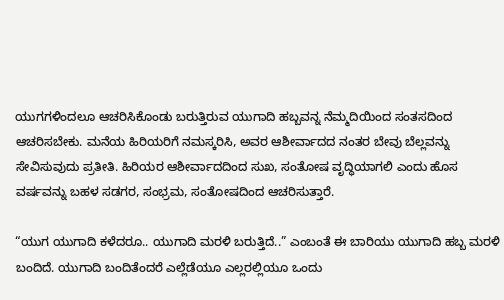ಯುಗಗಳಿಂದಲೂ ಆಚರಿಸಿಕೊಂಡು ಬರುತ್ತಿರುವ ಯುಗಾದಿ ಹಬ್ಬವನ್ನ ನೆಮ್ಮದಿಯಿಂದ ಸಂತಸದಿಂದ ಆಚರಿಸಬೇಕು. ಮನೆಯ ಹಿರಿಯರಿಗೆ ನಮಸ್ಕರಿಸಿ, ಅವರ ಆಶೀರ್ವಾದದ ನಂತರ ಬೇವು ಬೆಲ್ಲವನ್ನು ಸೇವಿಸುವುದು ಪ್ರತೀತಿ. ಹಿರಿಯರ ಆಶೀರ್ವಾದದಿಂದ ಸುಖ, ಸಂತೋಷ ವೃದ್ಧಿಯಾಗಲಿ ಎಂದು ಹೊಸ ವರ್ಷವನ್ನು ಬಹಳ ಸಡಗರ, ಸಂಭ್ರಮ, ಸಂತೋಷದಿಂದ ಆಚರಿಸುತ್ತಾರೆ.

“ಯುಗ ಯುಗಾದಿ ಕಳೆದರೂ.. ಯುಗಾದಿ ಮರಳಿ ಬರುತ್ತಿದೆ..” ಎಂಬಂತೆ ಈ ಬಾರಿಯು ಯುಗಾದಿ ಹಬ್ಬ ಮರಳಿ ಬಂದಿದೆ. ಯುಗಾದಿ ಬಂದಿತೆಂದರೆ ಎಲ್ಲೆಡೆಯೂ ಎಲ್ಲರಲ್ಲಿಯೂ ಒಂದು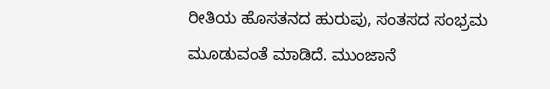ರೀತಿಯ ಹೊಸತನದ ಹುರುಪು, ಸಂತಸದ ಸಂಭ್ರಮ ಮೂಡುವಂತೆ ಮಾಡಿದೆ. ಮುಂಜಾನೆ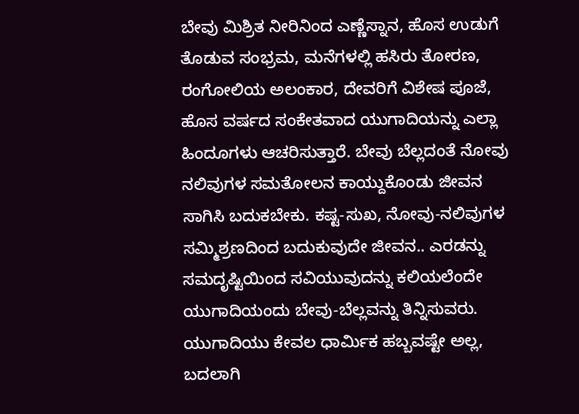ಬೇವು ಮಿಶ್ರಿತ ನೀರಿನಿಂದ ಎಣ್ಣೆಸ್ನಾನ, ಹೊಸ ಉಡುಗೆ ತೊಡುವ ಸಂಭ್ರಮ, ಮನೆಗಳಲ್ಲಿ ಹಸಿರು ತೋರಣ, ರಂಗೋಲಿಯ ಅಲಂಕಾರ, ದೇವರಿಗೆ ವಿಶೇಷ ಪೂಜೆ, ಹೊಸ ವರ್ಷದ ಸಂಕೇತವಾದ ಯುಗಾದಿಯನ್ನು ಎಲ್ಲಾ ಹಿಂದೂಗಳು ಆಚರಿಸುತ್ತಾರೆ. ಬೇವು ಬೆಲ್ಲದಂತೆ ನೋವು ನಲಿವುಗಳ ಸಮತೋಲನ ಕಾಯ್ದುಕೊಂಡು ಜೀವನ ಸಾಗಿಸಿ ಬದುಕಬೇಕು. ಕಷ್ಟ-ಸುಖ, ನೋವು-ನಲಿವುಗಳ ಸಮ್ಮಿಶ್ರಣದಿಂದ ಬದುಕುವುದೇ ಜೀವನ.. ಎರಡನ್ನು ಸಮದೃಷ್ಟಿಯಿಂದ ಸವಿಯುವುದನ್ನು ಕಲಿಯಲೆಂದೇ ಯುಗಾದಿಯಂದು ಬೇವು-ಬೆಲ್ಲವನ್ನು ತಿನ್ನಿಸುವರು.
ಯುಗಾದಿಯು ಕೇವಲ ಧಾರ್ಮಿಕ ಹಬ್ಬವಷ್ಟೇ ಅಲ್ಲ, ಬದಲಾಗಿ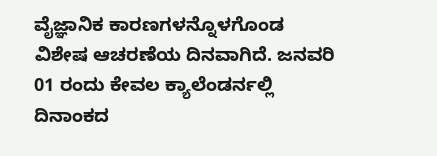ವೈಜ್ಞಾನಿಕ ಕಾರಣಗಳನ್ನೊಳಗೊಂಡ ವಿಶೇಷ ಆಚರಣೆಯ ದಿನವಾಗಿದೆ. ಜನವರಿ 01 ರಂದು ಕೇವಲ ಕ್ಯಾಲೆಂಡರ್ನಲ್ಲಿ ದಿನಾಂಕದ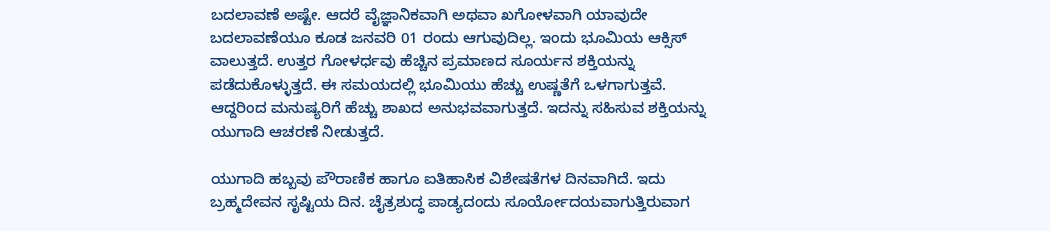ಬದಲಾವಣೆ ಅಷ್ಟೇ. ಆದರೆ ವೈಜ್ಞಾನಿಕವಾಗಿ ಅಥವಾ ಖಗೋಳವಾಗಿ ಯಾವುದೇ ಬದಲಾವಣೆಯೂ ಕೂಡ ಜನವರಿ 01 ರಂದು ಆಗುವುದಿಲ್ಲ. ಇಂದು ಭೂಮಿಯ ಆಕ್ಸಿಸ್ ವಾಲುತ್ತದೆ. ಉತ್ತರ ಗೋಳರ್ಧವು ಹೆಚ್ಚಿನ ಪ್ರಮಾಣದ ಸೂರ್ಯನ ಶಕ್ತಿಯನ್ನು ಪಡೆದುಕೊಳ್ಳುತ್ತದೆ. ಈ ಸಮಯದಲ್ಲಿ ಭೂಮಿಯು ಹೆಚ್ಚು ಉಷ್ಣತೆಗೆ ಒಳಗಾಗುತ್ತವೆ. ಆದ್ದರಿಂದ ಮನುಷ್ಯರಿಗೆ ಹೆಚ್ಚು ಶಾಖದ ಅನುಭವವಾಗುತ್ತದೆ. ಇದನ್ನು ಸಹಿಸುವ ಶಕ್ತಿಯನ್ನು ಯುಗಾದಿ ಆಚರಣೆ ನೀಡುತ್ತದೆ.

ಯುಗಾದಿ ಹಬ್ಬವು ಪೌರಾಣಿಕ ಹಾಗೂ ಐತಿಹಾಸಿಕ ವಿಶೇಷತೆಗಳ ದಿನವಾಗಿದೆ. ಇದು ಬ್ರಹ್ಮದೇವನ ಸೃಷ್ಟಿಯ ದಿನ. ಚೈತ್ರಶುದ್ಧ ಪಾಡ್ಯದಂದು ಸೂರ್ಯೋದಯವಾಗುತ್ತಿರುವಾಗ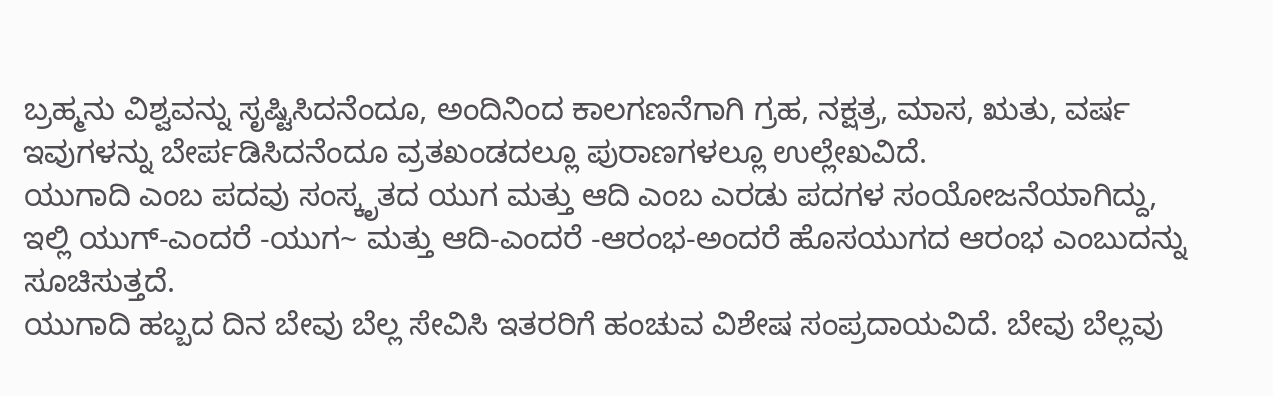ಬ್ರಹ್ಮನು ವಿಶ್ವವನ್ನು ಸೃಷ್ಟಿಸಿದನೆಂದೂ, ಅಂದಿನಿಂದ ಕಾಲಗಣನೆಗಾಗಿ ಗ್ರಹ, ನಕ್ಷತ್ರ, ಮಾಸ, ಋತು, ವರ್ಷ ಇವುಗಳನ್ನು ಬೇರ್ಪಡಿಸಿದನೆಂದೂ ವ್ರತಖಂಡದಲ್ಲೂ ಪುರಾಣಗಳಲ್ಲೂ ಉಲ್ಲೇಖವಿದೆ.
ಯುಗಾದಿ ಎಂಬ ಪದವು ಸಂಸ್ಕೃತದ ಯುಗ ಮತ್ತು ಆದಿ ಎಂಬ ಎರಡು ಪದಗಳ ಸಂಯೋಜನೆಯಾಗಿದ್ದು, ಇಲ್ಲಿ ಯುಗ್-ಎಂದರೆ -ಯುಗ~ ಮತ್ತು ಆದಿ-ಎಂದರೆ -ಆರಂಭ-ಅಂದರೆ ಹೊಸಯುಗದ ಆರಂಭ ಎಂಬುದನ್ನು ಸೂಚಿಸುತ್ತದೆ.
ಯುಗಾದಿ ಹಬ್ಬದ ದಿನ ಬೇವು ಬೆಲ್ಲ ಸೇವಿಸಿ ಇತರರಿಗೆ ಹಂಚುವ ವಿಶೇಷ ಸಂಪ್ರದಾಯವಿದೆ. ಬೇವು ಬೆಲ್ಲವು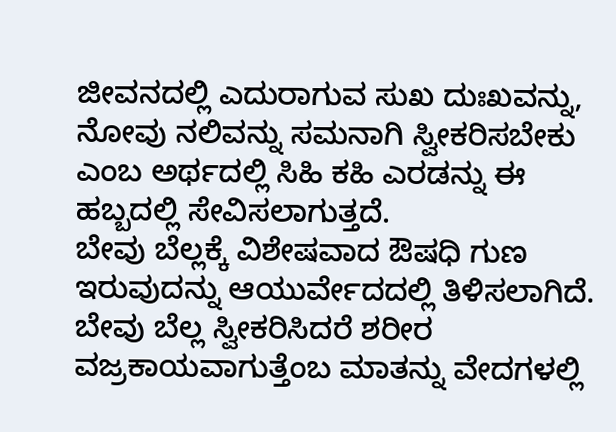ಜೀವನದಲ್ಲಿ ಎದುರಾಗುವ ಸುಖ ದುಃಖವನ್ನು, ನೋವು ನಲಿವನ್ನು ಸಮನಾಗಿ ಸ್ವೀಕರಿಸಬೇಕು ಎಂಬ ಅರ್ಥದಲ್ಲಿ ಸಿಹಿ ಕಹಿ ಎರಡನ್ನು ಈ ಹಬ್ಬದಲ್ಲಿ ಸೇವಿಸಲಾಗುತ್ತದೆ.
ಬೇವು ಬೆಲ್ಲಕ್ಕೆ ವಿಶೇಷವಾದ ಔಷಧಿ ಗುಣ ಇರುವುದನ್ನು ಆಯುರ್ವೇದದಲ್ಲಿ ತಿಳಿಸಲಾಗಿದೆ. ಬೇವು ಬೆಲ್ಲ ಸ್ವೀಕರಿಸಿದರೆ ಶರೀರ ವಜ್ರಕಾಯವಾಗುತ್ತೆಂಬ ಮಾತನ್ನು ವೇದಗಳಲ್ಲಿ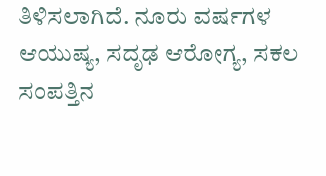ತಿಳಿಸಲಾಗಿದೆ. ನೂರು ವರ್ಷಗಳ ಆಯುಷ್ಯ, ಸದೃಢ ಆರೋಗ್ಯ, ಸಕಲ ಸಂಪತ್ತಿನ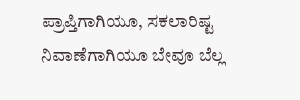ಪ್ರಾಪ್ತಿಗಾಗಿಯೂ, ಸಕಲಾರಿಷ್ಟ ನಿವಾಣೆಗಾಗಿಯೂ ಬೇವೂ ಬೆಲ್ಲ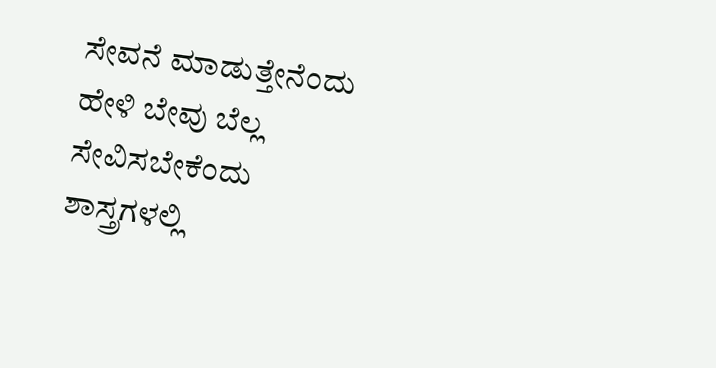ಸೇವನೆ ಮಾಡುತ್ತೇನೆಂದು ಹೇಳಿ ಬೇವು ಬೆಲ್ಲ ಸೇವಿಸಬೇಕೆಂದು ಶಾಸ್ತ್ರಗಳಲ್ಲಿ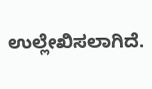ಉಲ್ಲೇಖಿಸಲಾಗಿದೆ.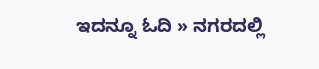ಇದನ್ನೂ ಓದಿ » ನಗರದಲ್ಲಿ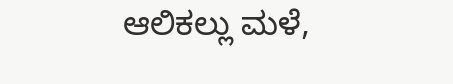ಆಲಿಕಲ್ಲು ಮಳೆ,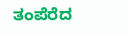ತಂಪೆರೆದ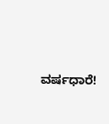ವರ್ಷಧಾರೆ!